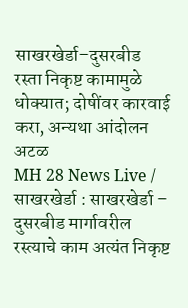साखरखेर्डा–दुसरबीड रस्ता निकृष्ट कामामुळे धोक्यात; दोषींवर कारवाई करा, अन्यथा आंदोलन अटळ
MH 28 News Live / साखरखेर्डा : साखरखेर्डा – दुसरबीड मार्गावरील रस्त्याचे काम अत्यंत निकृष्ट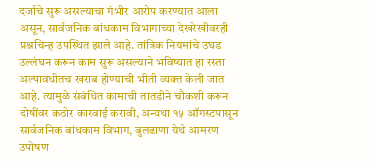दर्जाचे सुरू असल्याचा गंभीर आरोप करण्यात आला असून, सार्वजनिक बांधकाम विभागाच्या देखरेखीवरही प्रश्नचिन्ह उपस्थित झाले आहे. तांत्रिक नियमांचे उघड उल्लंघन करून काम सुरू असल्याने भविष्यात हा रस्ता अल्पावधीतच खराब होण्याची भीती व्यक्त केली जात आहे. त्यामुळे संबंधित कामाची तातडीने चौकशी करून दोषींवर कठोर कारवाई करावी, अन्यथा १५ ऑगस्टपासून सार्वजनिक बांधकाम विभाग, बुलढाणा येथे आमरण उपोषण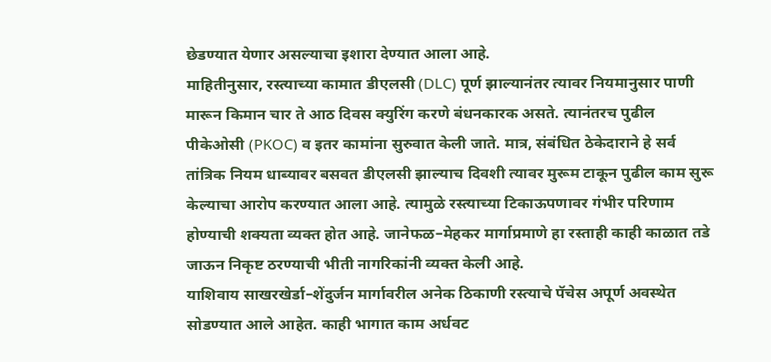छेडण्यात येणार असल्याचा इशारा देण्यात आला आहे.
माहितीनुसार, रस्त्याच्या कामात डीएलसी (DLC) पूर्ण झाल्यानंतर त्यावर नियमानुसार पाणी मारून किमान चार ते आठ दिवस क्युरिंग करणे बंधनकारक असते. त्यानंतरच पुढील पीकेओसी (PKOC) व इतर कामांना सुरुवात केली जाते. मात्र, संबंधित ठेकेदाराने हे सर्व तांत्रिक नियम धाब्यावर बसवत डीएलसी झाल्याच दिवशी त्यावर मुरूम टाकून पुढील काम सुरू केल्याचा आरोप करण्यात आला आहे. त्यामुळे रस्त्याच्या टिकाऊपणावर गंभीर परिणाम होण्याची शक्यता व्यक्त होत आहे. जानेफळ–मेहकर मार्गाप्रमाणे हा रस्ताही काही काळात तडे जाऊन निकृष्ट ठरण्याची भीती नागरिकांनी व्यक्त केली आहे.
याशिवाय साखरखेर्डा–शेंदुर्जन मार्गावरील अनेक ठिकाणी रस्त्याचे पॅचेस अपूर्ण अवस्थेत सोडण्यात आले आहेत. काही भागात काम अर्धवट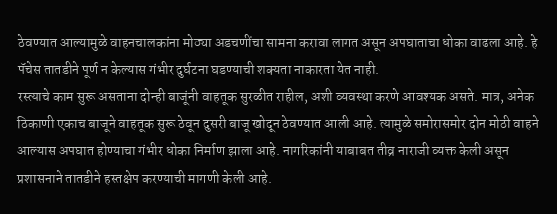ठेवण्यात आल्यामुळे वाहनचालकांना मोठ्या अडचणींचा सामना करावा लागत असून अपघाताचा धोका वाढला आहे. हे पॅचेस तातडीने पूर्ण न केल्यास गंभीर दुर्घटना घडण्याची शक्यता नाकारता येत नाही.
रस्त्याचे काम सुरू असताना दोन्ही बाजूंनी वाहतूक सुरळीत राहील, अशी व्यवस्था करणे आवश्यक असते. मात्र, अनेक ठिकाणी एकाच बाजूने वाहतूक सुरू ठेवून दुसरी बाजू खोदून ठेवण्यात आली आहे. त्यामुळे समोरासमोर दोन मोठी वाहने आल्यास अपघात होण्याचा गंभीर धोका निर्माण झाला आहे. नागरिकांनी याबाबत तीव्र नाराजी व्यक्त केली असून प्रशासनाने तातडीने हस्तक्षेप करण्याची मागणी केली आहे.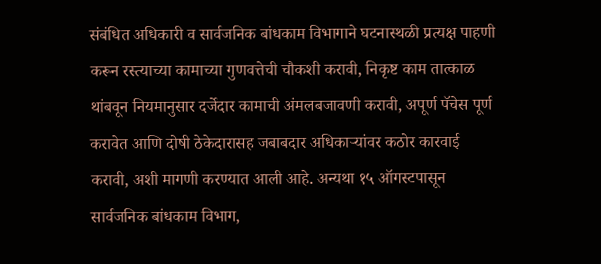संबंधित अधिकारी व सार्वजनिक बांधकाम विभागाने घटनास्थळी प्रत्यक्ष पाहणी करून रस्त्याच्या कामाच्या गुणवत्तेची चौकशी करावी, निकृष्ट काम तात्काळ थांबवून नियमानुसार दर्जेदार कामाची अंमलबजावणी करावी, अपूर्ण पॅचेस पूर्ण करावेत आणि दोषी ठेकेदारासह जबाबदार अधिकाऱ्यांवर कठोर कारवाई करावी, अशी मागणी करण्यात आली आहे. अन्यथा १५ ऑगस्टपासून सार्वजनिक बांधकाम विभाग,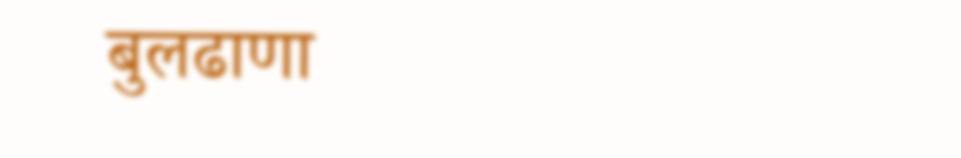बुलढाणा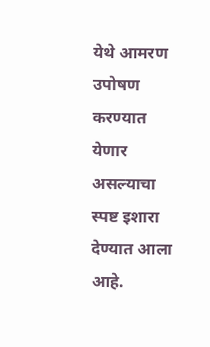येथे आमरण उपोषण करण्यात येणार असल्याचा स्पष्ट इशारा देण्यात आला आहे.